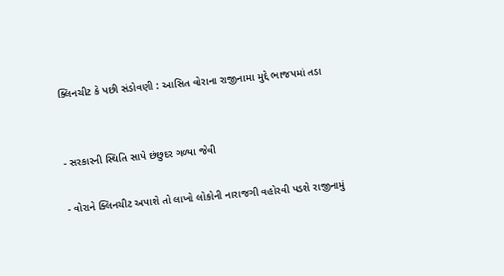ક્લિનચીટ કે પછી સંડોવણી : આસિત વોરાના રાજીનામા મુદ્દે ભાજપમાં તડા


- સરકારની સ્થિતિ સાપે છંછુદર ગળ્યા જેવી

- વોરાને ક્લિનચીટ અપાશે તો લાખો લોકોની નારાજગી વહોરવી પડશે રાજીનામું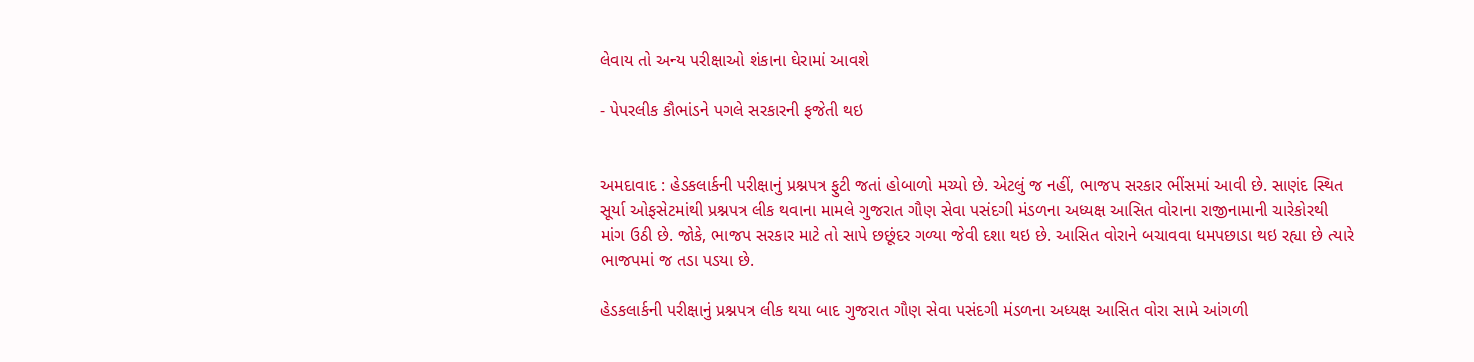લેવાય તો અન્ય પરીક્ષાઓ શંકાના ઘેરામાં આવશે

- પેપરલીક કૌભાંડને પગલે સરકારની ફજેતી થઇ


અમદાવાદ : હેડકલાર્કની પરીક્ષાનું પ્રશ્નપત્ર ફુટી જતાં હોબાળો મચ્યો છે. એટલું જ નહીં, ભાજપ સરકાર ભીંસમાં આવી છે. સાણંદ સ્થિત સૂર્યા ઓફસેટમાંથી પ્રશ્નપત્ર લીક થવાના મામલે ગુજરાત ગૌણ સેવા પસંદગી મંડળના અધ્યક્ષ આસિત વોરાના રાજીનામાની ચારેકોરથી માંગ ઉઠી છે. જોકે, ભાજપ સરકાર માટે તો સાપે છછૂંદર ગળ્યા જેવી દશા થઇ છે. આસિત વોરાને બચાવવા ધમપછાડા થઇ રહ્યા છે ત્યારે ભાજપમાં જ તડા પડયા છે.

હેડકલાર્કની પરીક્ષાનું પ્રશ્નપત્ર લીક થયા બાદ ગુજરાત ગૌણ સેવા પસંદગી મંડળના અધ્યક્ષ આસિત વોરા સામે આંગળી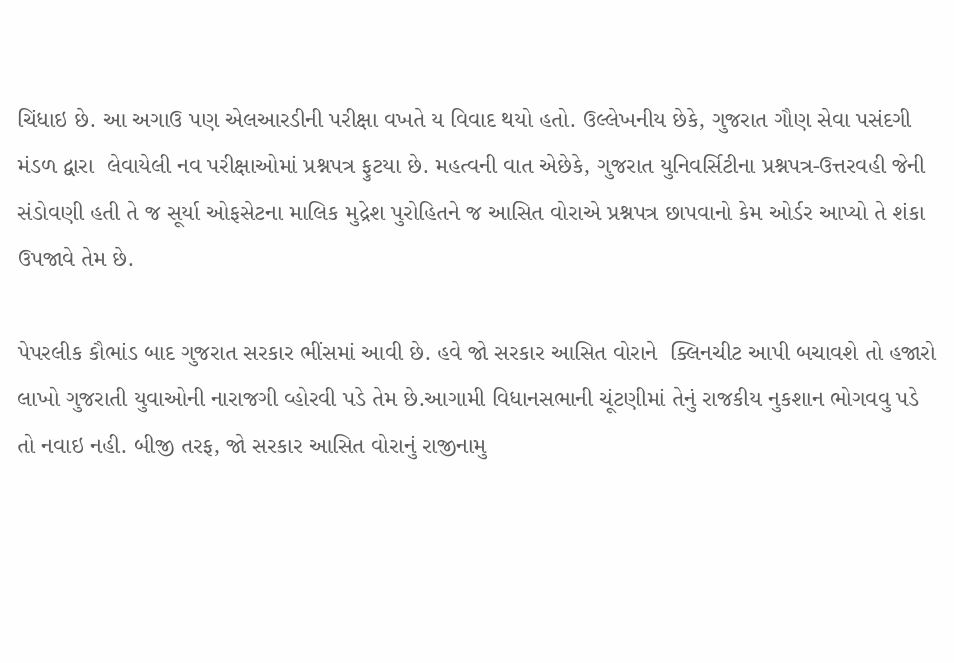ચિંધાઇ છે. આ અગાઉ પણ એલઆરડીની પરીક્ષા વખતે ય વિવાદ થયો હતો. ઉલ્લેખનીય છેકે, ગુજરાત ગૌણ સેવા પસંદગી મંડળ દ્વારા  લેવાયેલી નવ પરીક્ષાઓમાં પ્રશ્નપત્ર ફુટયા છે. મહત્વની વાત એછેકે, ગુજરાત યુનિવર્સિટીના પ્રશ્નપત્ર-ઉત્તરવહી જેની સંડોવણી હતી તે જ સૂર્યા ઓફસેટના માલિક મુદ્રેશ પુરોહિતને જ આસિત વોરાએ પ્રશ્નપત્ર છાપવાનો કેમ ઓર્ડર આપ્યો તે શંકા ઉપજાવે તેમ છે.

પેપરલીક કૌભાંડ બાદ ગુજરાત સરકાર ભીંસમાં આવી છે. હવે જો સરકાર આસિત વોરાને  ક્લિનચીટ આપી બચાવશે તો હજારો લાખો ગુજરાતી યુવાઓની નારાજગી વ્હોરવી પડે તેમ છે.આગામી વિધાનસભાની ચૂંટણીમાં તેનું રાજકીય નુકશાન ભોગવવુ પડે તો નવાઇ નહી. બીજી તરફ, જો સરકાર આસિત વોરાનું રાજીનામુ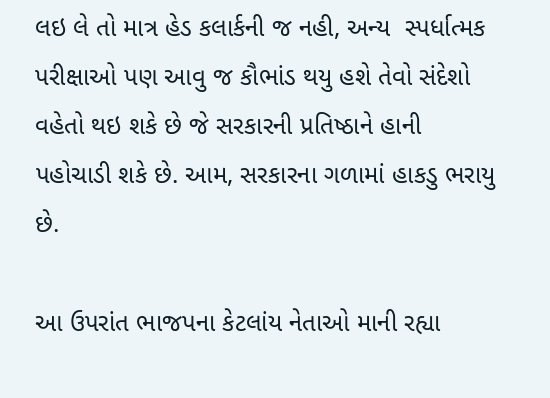લઇ લે તો માત્ર હેડ કલાર્કની જ નહી, અન્ય  સ્પર્ધાત્મક પરીક્ષાઓ પણ આવુ જ કૌભાંડ થયુ હશે તેવો સંદેશો વહેતો થઇ શકે છે જે સરકારની પ્રતિષ્ઠાને હાની પહોચાડી શકે છે. આમ, સરકારના ગળામાં હાકડુ ભરાયુ છે.

આ ઉપરાંત ભાજપના કેટલાંય નેતાઓ માની રહ્યા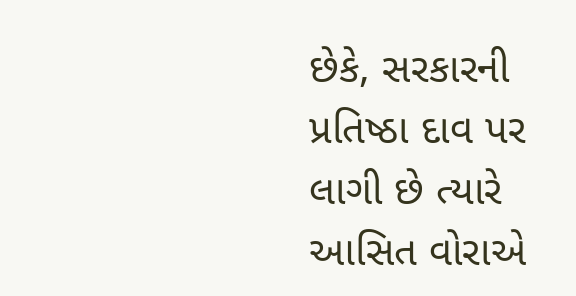છેકે, સરકારની પ્રતિષ્ઠા દાવ પર લાગી છે ત્યારે આસિત વોરાએ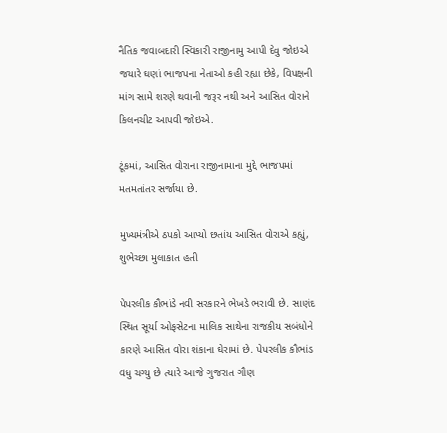નૈતિક જવાબદારી સ્વિકારી રાજીનામુ આપી દેવુ જોઇએ જયારે ઘણાં ભાજપના નેતાઓ કહી રહ્યા છેકે, વિપક્ષની માંગ સામે શરણે થવાની જરૂર નથી અને આસિત વોરાને કિલનચીટ આપવી જોઇએ.

ટૂંકમાં, આસિત વોરાના રાજીનામાના મુદ્દે ભાજપમાં મતમતાંતર સર્જાયા છે.

મુખ્યમંત્રીએ ઠપકો આપ્યો છતાંય આસિત વોરાએ કહ્યું, શુભેચ્છા મુલાકાત હતી

પેપરલીક કૌભાંડે નવી સરકારને ભેખડે ભરાવી છે. સાણંદ સ્થિત સૂર્યા ઓફસેટના માલિક સાથેના રાજકીય સબંધોને કારણે આસિત વોરા શંકાના ઘેરામાં છે. પેપરલીક કૌભાંડ વધુ ચગ્યુ છે ત્યારે આજે ગુજરાત ગૌણ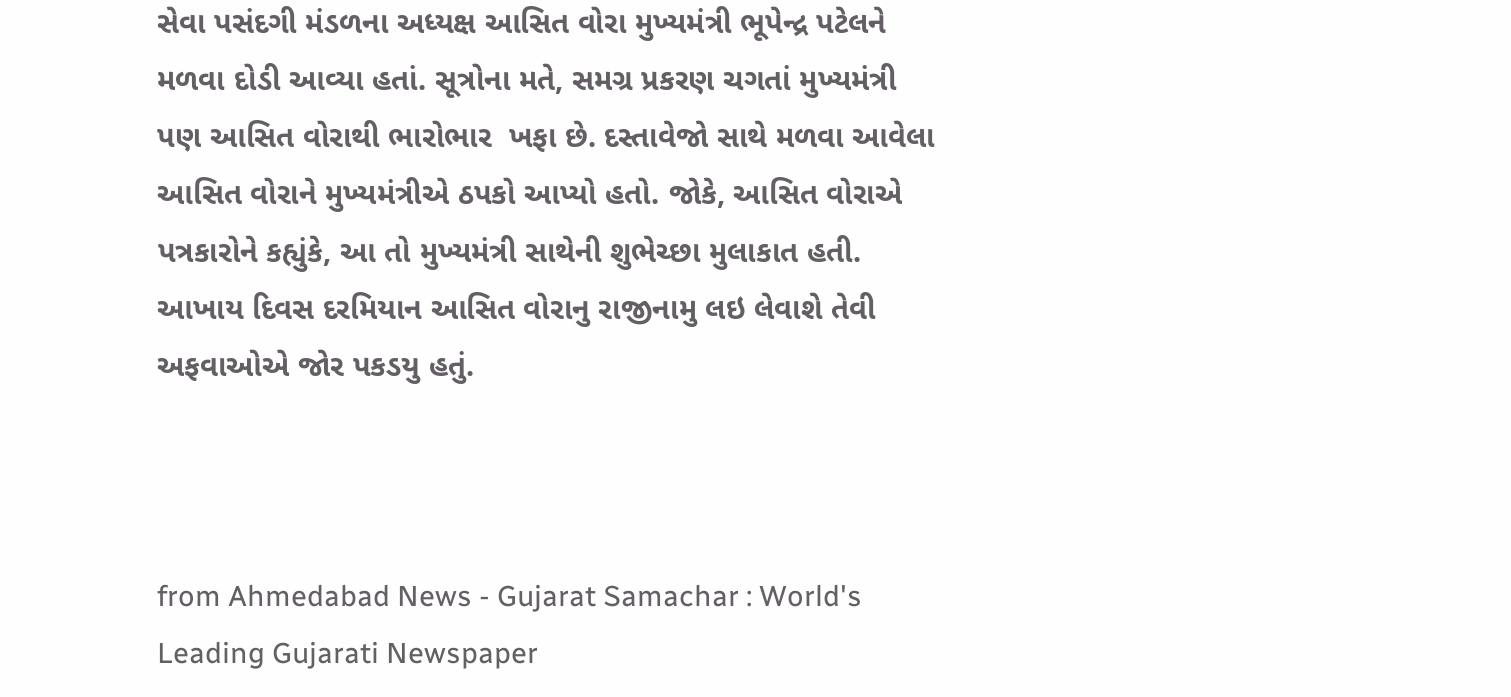સેવા પસંદગી મંડળના અધ્યક્ષ આસિત વોરા મુખ્યમંત્રી ભૂપેન્દ્ર પટેલને મળવા દોડી આવ્યા હતાં. સૂત્રોના મતે, સમગ્ર પ્રકરણ ચગતાં મુખ્યમંત્રી પણ આસિત વોરાથી ભારોભાર  ખફા છે. દસ્તાવેજો સાથે મળવા આવેલા આસિત વોરાને મુખ્યમંત્રીએ ઠપકો આપ્યો હતો. જોકે, આસિત વોરાએ પત્રકારોને કહ્યુંકે, આ તો મુખ્યમંત્રી સાથેની શુભેચ્છા મુલાકાત હતી.  આખાય દિવસ દરમિયાન આસિત વોરાનુ રાજીનામુ લઇ લેવાશે તેવી અફવાઓએ જોર પકડયુ હતું.



from Ahmedabad News - Gujarat Samachar : World's Leading Gujarati Newspaper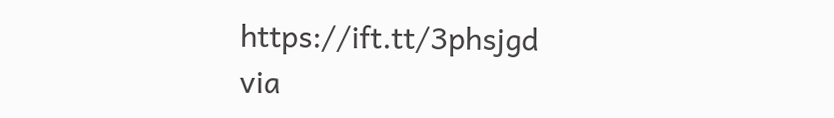https://ift.tt/3phsjgd
via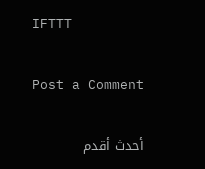IFTTT

Post a Comment

أحدث أقدم